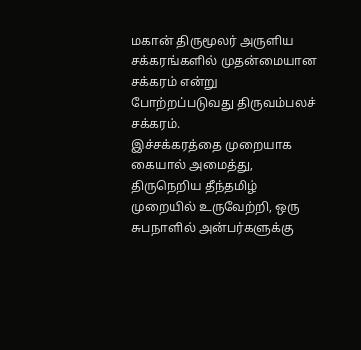மகான் திருமூலர் அருளிய சக்கரங்களில் முதன்மையான சக்கரம் என்று போற்றப்படுவது திருவம்பலச் சக்கரம்.
இச்சக்கரத்தை முறையாக கையால் அமைத்து, திருநெறிய தீந்தமிழ் முறையில் உருவேற்றி, ஒரு சுபநாளில் அன்பர்களுக்கு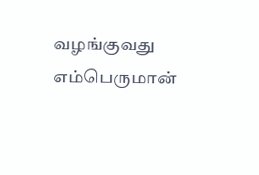வழங்குவது எம்பெருமான்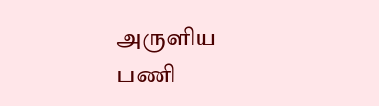அருளிய பணி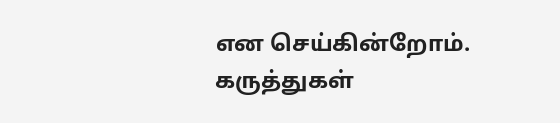என செய்கின்றோம்.
கருத்துகள்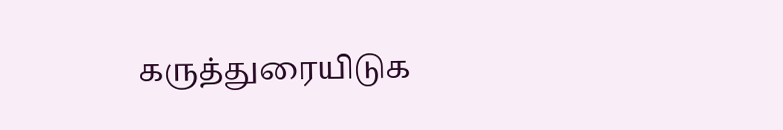கருத்துரையிடுக